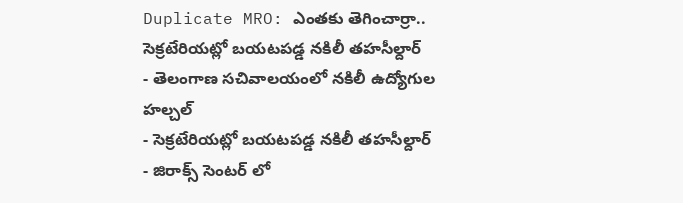Duplicate MRO: ఎంతకు తెగించార్రా.. సెక్రటేరియట్లో బయటపడ్డ నకిలీ తహసీల్దార్
- తెలంగాణ సచివాలయంలో నకిలీ ఉద్యోగుల హల్చల్
- సెక్రటేరియట్లో బయటపడ్డ నకిలీ తహసీల్దార్
- జిరాక్స్ సెంటర్ లో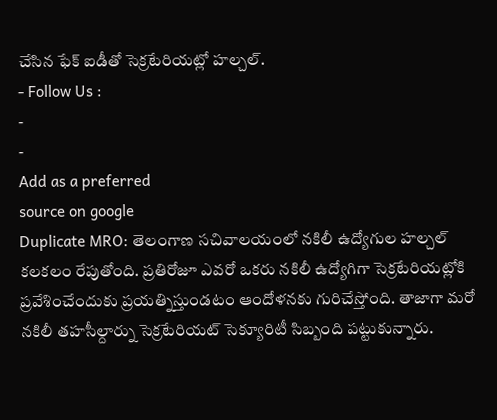చేసిన ఫేక్ ఐడీతో సెక్రటేరియట్లో హల్చల్.
- Follow Us :
-
-
Add as a preferred
source on google
Duplicate MRO: తెలంగాణ సచివాలయంలో నకిలీ ఉద్యోగుల హల్చల్ కలకలం రేపుతోంది. ప్రతిరోజూ ఎవరో ఒకరు నకిలీ ఉద్యోగిగా సెక్రటేరియట్లోకి ప్రవేశించేందుకు ప్రయత్నిస్తుండటం ఆందోళనకు గురిచేస్తోంది. తాజాగా మరో నకిలీ తహసీల్దార్ను సెక్రటేరియట్ సెక్యూరిటీ సిబ్బంది పట్టుకున్నారు.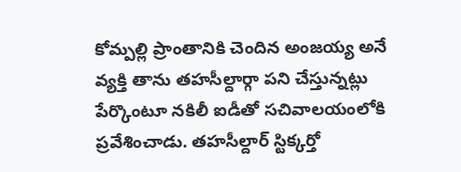కోమ్పల్లి ప్రాంతానికి చెందిన అంజయ్య అనే వ్యక్తి తాను తహసీల్దార్గా పని చేస్తున్నట్లు పేర్కొంటూ నకిలీ ఐడీతో సచివాలయంలోకి ప్రవేశించాడు. తహసీల్దార్ స్టిక్కర్తో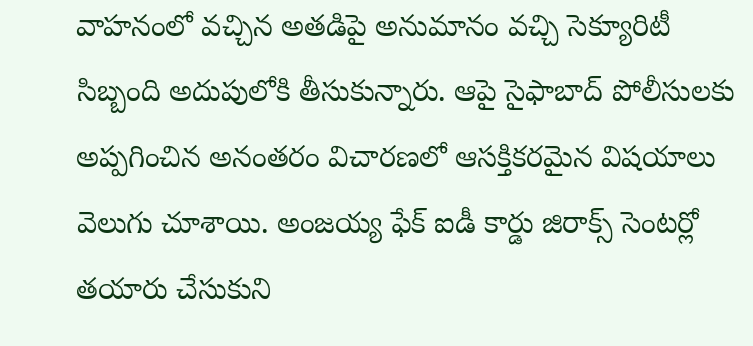వాహనంలో వచ్చిన అతడిపై అనుమానం వచ్చి సెక్యూరిటీ సిబ్బంది అదుపులోకి తీసుకున్నారు. ఆపై సైఫాబాద్ పోలీసులకు అప్పగించిన అనంతరం విచారణలో ఆసక్తికరమైన విషయాలు వెలుగు చూశాయి. అంజయ్య ఫేక్ ఐడీ కార్డు జిరాక్స్ సెంటర్లో తయారు చేసుకుని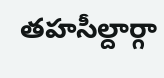తహసీల్దార్గా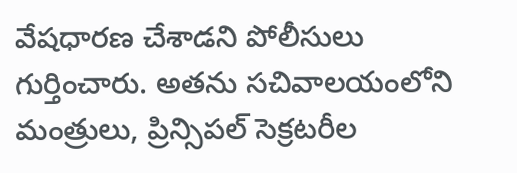వేషధారణ చేశాడని పోలీసులు గుర్తించారు. అతను సచివాలయంలోని మంత్రులు, ప్రిన్సిపల్ సెక్రటరీల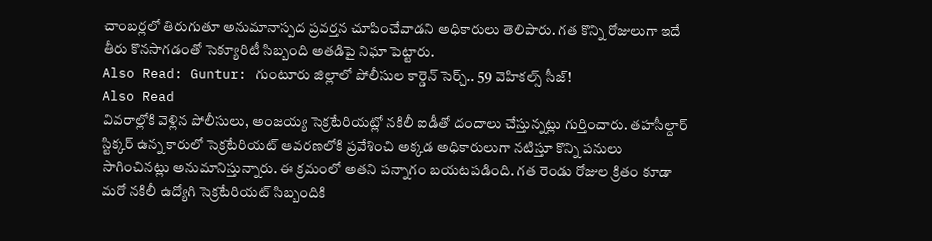చాంబర్లలో తిరుగుతూ అనుమానాస్పద ప్రవర్తన చూపించేవాడని అధికారులు తెలిపారు. గత కొన్ని రోజులుగా ఇదే తీరు కొనసాగడంతో సెక్యూరిటీ సిబ్బంది అతడిపై నిఘా పెట్టారు.
Also Read: Guntur: గుంటూరు జిల్లాలో పోలీసుల కార్డెన్ సెర్చ్.. 59 వెహికల్స్ సీజ్!
Also Read
వివరాల్లోకి వెళ్లిన పోలీసులు, అంజయ్య సెక్రటేరియట్లో నకిలీ ఐడీతో దందాలు చేస్తున్నట్లు గుర్తించారు. తహసీల్దార్ స్టిక్కర్ ఉన్న కారులో సెక్రటేరియట్ ఆవరణలోకి ప్రవేశించి అక్కడ అధికారులుగా నటిస్తూ కొన్ని పనులు సాగించినట్లు అనుమానిస్తున్నారు. ఈ క్రమంలో అతని పన్నాగం బయటపడింది. గత రెండు రోజుల క్రితం కూడా మరో నకిలీ ఉద్యోగి సెక్రటేరియట్ సిబ్బందికి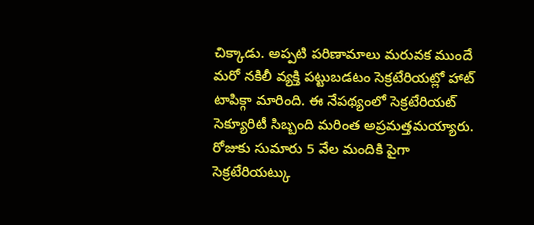చిక్కాడు. అప్పటి పరిణామాలు మరువక ముందే మరో నకిలీ వ్యక్తి పట్టుబడటం సెక్రటేరియట్లో హాట్ టాపిక్గా మారింది. ఈ నేపథ్యంలో సెక్రటేరియట్ సెక్యూరిటీ సిబ్బంది మరింత అప్రమత్తమయ్యారు. రోజుకు సుమారు 5 వేల మందికి పైగా సెక్రటేరియట్కు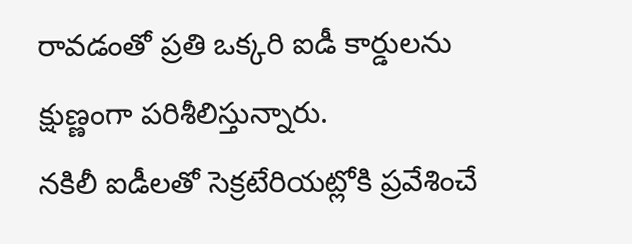రావడంతో ప్రతి ఒక్కరి ఐడీ కార్డులను క్షుణ్ణంగా పరిశీలిస్తున్నారు.
నకిలీ ఐడీలతో సెక్రటేరియట్లోకి ప్రవేశించే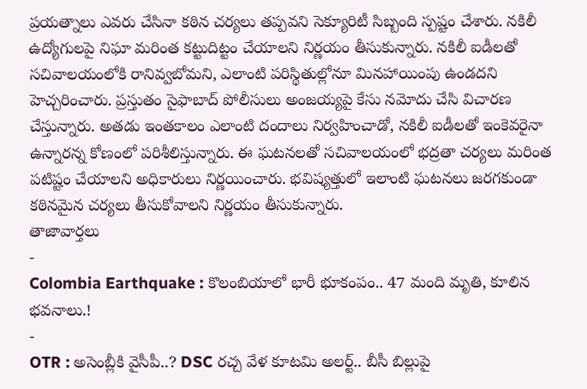ప్రయత్నాలు ఎవరు చేసినా కఠిన చర్యలు తప్పవని సెక్యూరిటీ సిబ్బంది స్పష్టం చేశారు. నకిలీ ఉద్యోగులపై నిఘా మరింత కట్టుదిట్టం చేయాలని నిర్ణయం తీసుకున్నారు. నకిలీ ఐడీలతో సచివాలయంలోకి రానివ్వబోమని, ఎలాంటి పరిస్థితుల్లోనూ మినహాయింపు ఉండదని హెచ్చరించారు. ప్రస్తుతం సైఫాబాద్ పోలీసులు అంజయ్యపై కేసు నమోదు చేసి విచారణ చేస్తున్నారు. అతడు ఇంతకాలం ఎలాంటి దందాలు నిర్వహించాడో, నకిలీ ఐడీలతో ఇంకెవరైనా ఉన్నారన్న కోణంలో పరిశీలిస్తున్నారు. ఈ ఘటనలతో సచివాలయంలో భద్రతా చర్యలు మరింత పటిష్టం చేయాలని అధికారులు నిర్ణయించారు. భవిష్యత్తులో ఇలాంటి ఘటనలు జరగకుండా కఠినమైన చర్యలు తీసుకోవాలని నిర్ణయం తీసుకున్నారు.
తాజావార్తలు
-
Colombia Earthquake : కొలంబియాలో భారీ భూకంపం.. 47 మంది మృతి, కూలిన భవనాలు.!
-
OTR : అసెంబ్లీకి వైసీపీ..? DSC రచ్చ వేళ కూటమి అలర్ట్.. బీసీ బిల్లుపై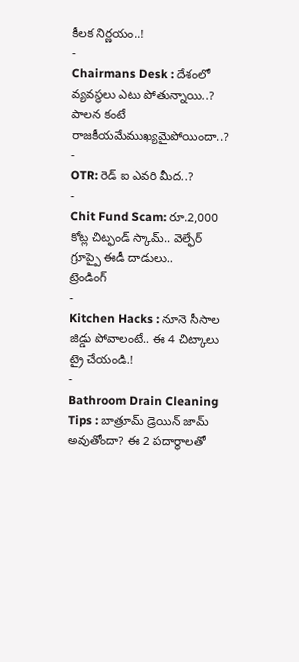కీలక నిర్ణయం..!
-
Chairmans Desk : దేశంలో వ్యవస్థలు ఎటు పోతున్నాయి..? పాలన కంటే రాజకీయమేముఖ్యమైపోయిందా..?
-
OTR: రెడ్ ఐ ఎవరి మీద..?
-
Chit Fund Scam: రూ.2,000 కోట్ల చిట్ఫండ్ స్కామ్.. వెల్ఫేర్ గ్రూప్పై ఈడీ దాడులు..
ట్రెండింగ్
-
Kitchen Hacks : నూనె సీసాల జిడ్డు పోవాలంటే.. ఈ 4 చిట్కాలు ట్రై చేయండి.!
-
Bathroom Drain Cleaning Tips : బాత్రూమ్ డ్రెయిన్ జామ్ అవుతోందా? ఈ 2 పదార్థాలతో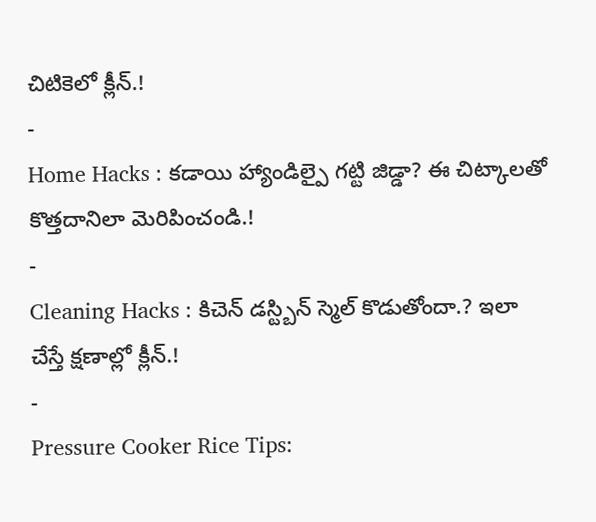చిటికెలో క్లీన్.!
-
Home Hacks : కడాయి హ్యాండిల్పై గట్టి జిడ్డా? ఈ చిట్కాలతో కొత్తదానిలా మెరిపించండి.!
-
Cleaning Hacks : కిచెన్ డస్ట్బిన్ స్మెల్ కొడుతోందా.? ఇలా చేస్తే క్షణాల్లో క్లీన్.!
-
Pressure Cooker Rice Tips: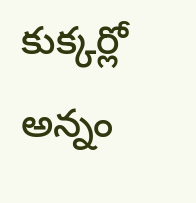కుక్కర్లో అన్నం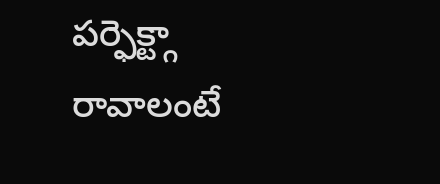పర్ఫెక్ట్గా రావాలంటే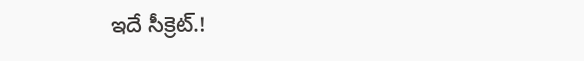ఇదే సీక్రెట్.!